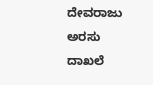ದೇವರಾಜು ಅರಸು ದಾಖಲೆ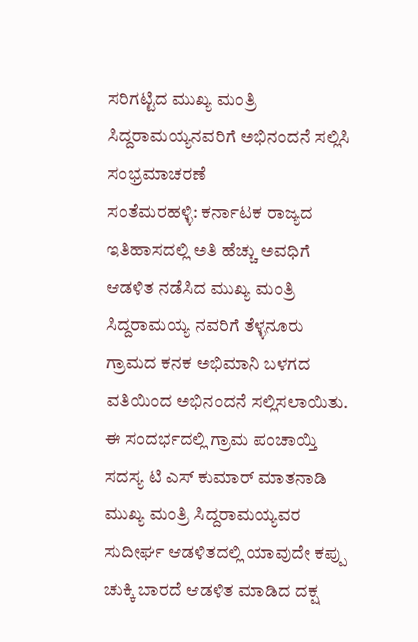ಸರಿಗಟ್ಟಿದ ಮುಖ್ಯ ಮಂತ್ರಿ ಸಿದ್ದರಾಮಯ್ಯನವರಿಗೆ ಅಭಿನಂದನೆ ಸಲ್ಲಿಸಿ ಸಂಭ್ರಮಾಚರಣೆ
ಸಂತೆಮರಹಳ್ಳಿ: ಕರ್ನಾಟಕ ರಾಜ್ಯದ ಇತಿಹಾಸದಲ್ಲಿ ಅತಿ ಹೆಚ್ಚು ಅವಧಿಗೆ ಆಡಳಿತ ನಡೆಸಿದ ಮುಖ್ಯ ಮಂತ್ರಿ ಸಿದ್ದರಾಮಯ್ಯ ನವರಿಗೆ ತೆಳ್ಳನೂರು ಗ್ರಾಮದ ಕನಕ ಅಭಿಮಾನಿ ಬಳಗದ ವತಿಯಿಂದ ಅಭಿನಂದನೆ ಸಲ್ಲಿಸಲಾಯಿತು.
ಈ ಸಂದರ್ಭದಲ್ಲಿ ಗ್ರಾಮ ಪಂಚಾಯ್ತಿ ಸದಸ್ಯ ಟಿ ಎಸ್ ಕುಮಾರ್ ಮಾತನಾಡಿ ಮುಖ್ಯ ಮಂತ್ರಿ ಸಿದ್ದರಾಮಯ್ಯವರ ಸುದೀರ್ಘ ಆಡಳಿತದಲ್ಲಿ ಯಾವುದೇ ಕಪ್ಪು ಚುಕ್ಕಿ ಬಾರದೆ ಆಡಳಿತ ಮಾಡಿದ ದಕ್ಷ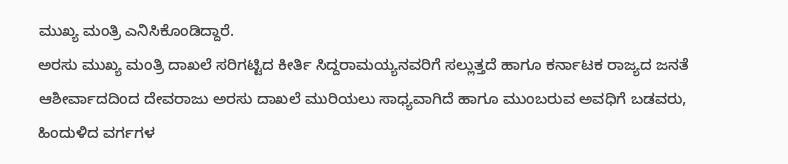ಮುಖ್ಯ ಮಂತ್ರಿ ಎನಿಸಿಕೊಂಡಿದ್ದಾರೆ.
ಅರಸು ಮುಖ್ಯ ಮಂತ್ರಿ ದಾಖಲೆ ಸರಿಗಟ್ಟಿದ ಕೀರ್ತಿ ಸಿದ್ದರಾಮಯ್ಯನವರಿಗೆ ಸಲ್ಲುತ್ತದೆ ಹಾಗೂ ಕರ್ನಾಟಕ ರಾಜ್ಯದ ಜನತೆ ಆಶೀರ್ವಾದದಿಂದ ದೇವರಾಜು ಅರಸು ದಾಖಲೆ ಮುರಿಯಲು ಸಾಧ್ಯವಾಗಿದೆ ಹಾಗೂ ಮುಂಬರುವ ಅವಧಿಗೆ ಬಡವರು, ಹಿಂದುಳಿದ ವರ್ಗಗಳ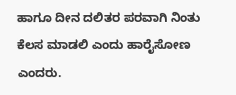ಹಾಗೂ ದೀನ ದಲಿತರ ಪರವಾಗಿ ನಿಂತು ಕೆಲಸ ಮಾಡಲಿ ಎಂದು ಹಾರೈಸೋಣ ಎಂದರು.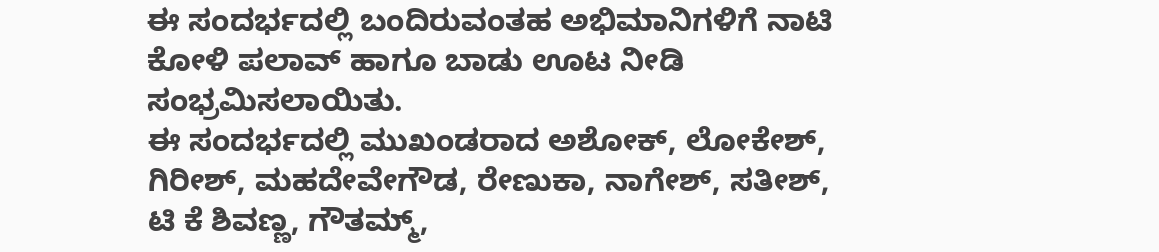ಈ ಸಂದರ್ಭದಲ್ಲಿ ಬಂದಿರುವಂತಹ ಅಭಿಮಾನಿಗಳಿಗೆ ನಾಟಿ ಕೋಳಿ ಪಲಾವ್ ಹಾಗೂ ಬಾಡು ಊಟ ನೀಡಿ ಸಂಭ್ರಮಿಸಲಾಯಿತು.
ಈ ಸಂದರ್ಭದಲ್ಲಿ ಮುಖಂಡರಾದ ಅಶೋಕ್, ಲೋಕೇಶ್, ಗಿರೀಶ್, ಮಹದೇವೇಗೌಡ, ರೇಣುಕಾ, ನಾಗೇಶ್, ಸತೀಶ್, ಟಿ ಕೆ ಶಿವಣ್ಣ, ಗೌತಮ್ಮ್,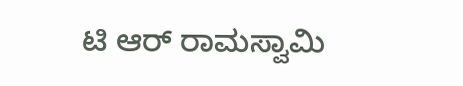ಟಿ ಆರ್ ರಾಮಸ್ವಾಮಿ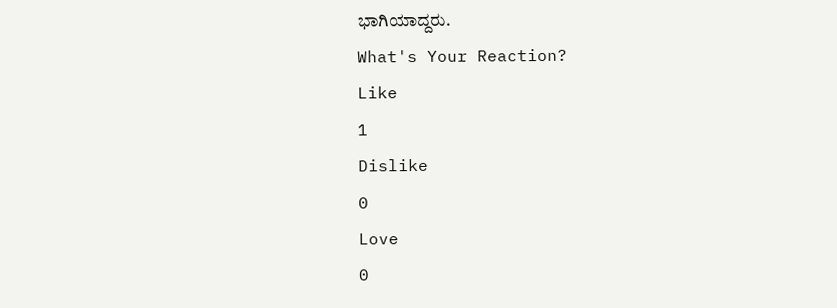ಭಾಗಿಯಾದ್ದರು.
What's Your Reaction?
Like
1
Dislike
0
Love
0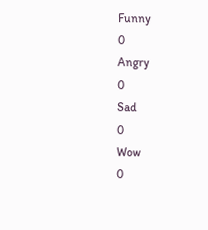Funny
0
Angry
0
Sad
0
Wow
0